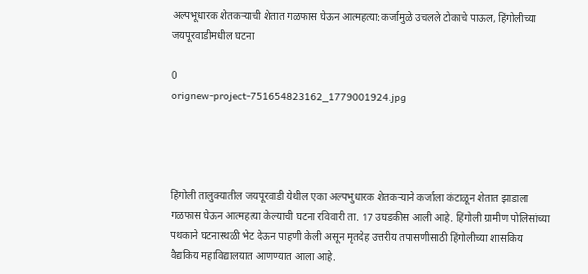अल्पभूधारक शेतकऱ्याची शेतात गळफास घेऊन आत्महत्या:कर्जामुळे उचलले टोकाचे पाऊल, हिंगोलीच्या जयपूरवाडीमधील घटना

0
orignew-project-751654823162_1779001924.jpg




हिंगोली तालुक्यातील जयपूरवाडी येथील एका अल्पभुधारक शेतकऱ्याने कर्जाला कंटाळून शेतात झाडाला गळफास घेऊन आत्महत्या केल्याची घटना रविवारी ता. 17 उघडकीस आली आहे. हिंगोली ग्रामीण पोलिसांच्या पथकाने घटनास्थळी भेट देऊन पाहणी केली असून मृतदेह उत्तरीय तपासणीसाठी हिंगोलीच्या शासकिय वैद्यकिय महाविद्यालयात आणण्यात आला आहे.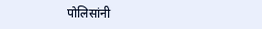पोलिसांनी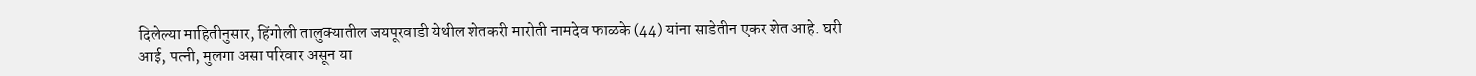दिलेल्या माहितीनुसार, हिंगोली तालुक्यातील जयपूरवाडी येथील शेतकरी मारोती नामदेव फाळके (44) यांना साडेतीन एकर शेत आहे. घरी आई, पत्नी, मुलगा असा परिवार असून या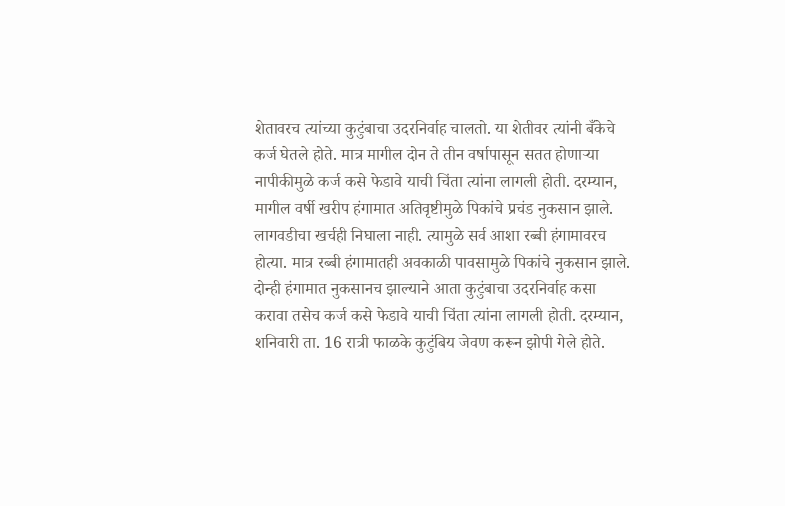शेतावरच त्यांच्या कुटुंबाचा उदरनिर्वाह चालतो. या शेतीवर त्यांनी बँकेचे कर्ज घेतले होते. मात्र मागील दोन ते तीन वर्षापासून सतत होणाऱ्या नापीकीमुळे कर्ज कसे फेडावे याची चिंता त्यांना लागली होती. दरम्यान, मागील वर्षी खरीप हंगामात अतिवृष्टीमुळे पिकांचे प्रचंड नुकसान झाले. लागवडीचा खर्चही निघाला नाही. त्यामुळे सर्व आशा रब्बी हंगामावरच होत्या. मात्र रब्बी हंगामातही अवकाळी पावसामुळे पिकांचे नुकसान झाले. दोन्ही हंगामात नुकसानच झाल्याने आता कुटुंबाचा उदरनिर्वाह कसा करावा तसेच कर्ज कसे फेडावे याची चिंता त्यांना लागली होती. दरम्यान, शनिवारी ता. 16 रात्री फाळके कुटुंबिय जेवण करून झोपी गेले होते.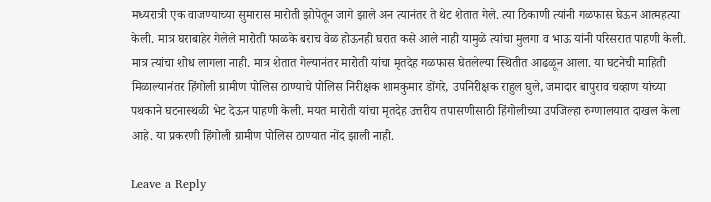मध्यरात्री एक वाजण्याच्या सुमारास मारोती झोपेतून जागे झाले अन त्यानंतर ते थेट शेतात गेले. त्या ठिकाणी त्यांनी गळफास घेऊन आत्महत्या केली. मात्र घराबाहेर गेलेले मारोती फाळके बराच वेळ होऊनही घरात कसे आले नाही यामुळे त्यांचा मुलगा व भाऊ यांनी परिसरात पाहणी केली. मात्र त्यांचा शोध लागला नाही. मात्र शेतात गेल्यानंतर मारोती यांचा मृतदेह गळफास घेतलेल्या स्थितीत आढळून आला. या घटनेची माहिती मिळाल्यानंतर हिंगोली ग्रामीण पोलिस ठाण्याचे पोलिस निरीक्षक शामकुमार डोंगरे, उपनिरीक्षक राहुल घुले, जमादार बापुराव चव्हाण यांच्या पथकाने घटनास्थळी भेट देऊन पाहणी केली. मयत मारोती यांचा मृतदेह उत्तरीय तपासणीसाठी हिंगोलीच्या उपजिल्हा रुग्णालयात दाखल केला आहे. या प्रकरणी हिंगोली ग्रामीण पोलिस ठाण्यात नोंद झाली नाही.

Leave a Reply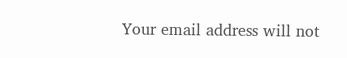Your email address will not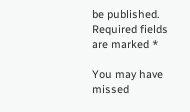be published. Required fields are marked *

You may have missed